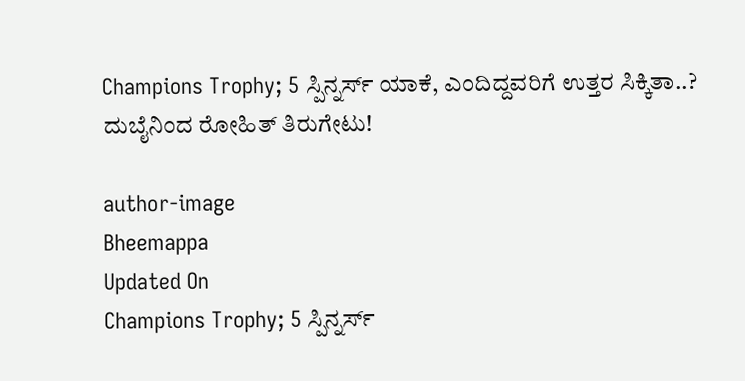Champions Trophy; 5 ಸ್ಪಿನ್ನರ್ಸ್ ಯಾಕೆ, ಎಂದಿದ್ದವರಿಗೆ ಉತ್ತರ ಸಿಕ್ಕಿತಾ..? ದುಬೈನಿಂದ ರೋಹಿತ್ ತಿರುಗೇಟು!

author-image
Bheemappa
Updated On
Champions Trophy; 5 ಸ್ಪಿನ್ನರ್ಸ್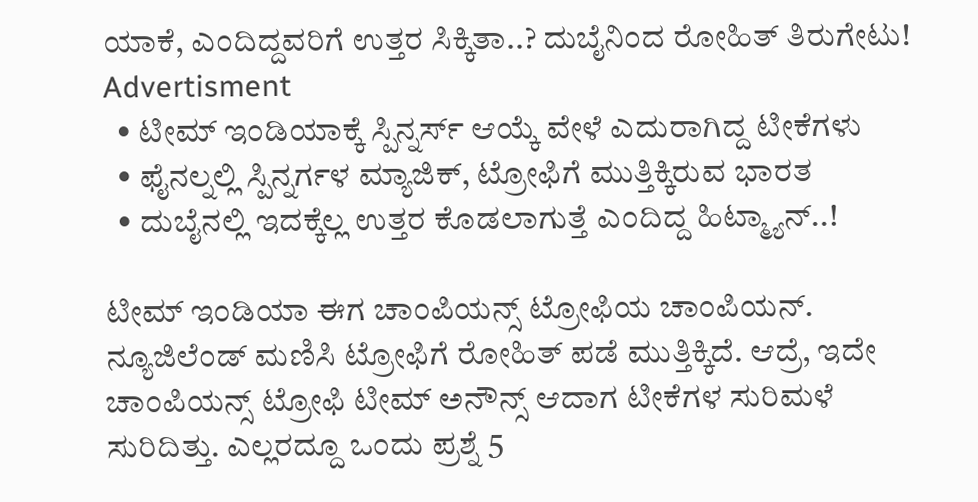ಯಾಕೆ, ಎಂದಿದ್ದವರಿಗೆ ಉತ್ತರ ಸಿಕ್ಕಿತಾ..? ದುಬೈನಿಂದ ರೋಹಿತ್ ತಿರುಗೇಟು!
Advertisment
  • ಟೀಮ್ ಇಂಡಿಯಾಕ್ಕೆ ಸ್ಪಿನ್ನರ್ಸ್ ಆಯ್ಕೆ ವೇಳೆ ಎದುರಾಗಿದ್ದ ಟೀಕೆಗಳು
  • ಫೈನಲ್ನಲ್ಲಿ ಸ್ಪಿನ್ನರ್ಗಳ ಮ್ಯಾಜಿಕ್, ಟ್ರೋಫಿಗೆ ಮುತ್ತಿಕ್ಕಿರುವ ಭಾರತ
  • ದುಬೈನಲ್ಲಿ ಇದಕ್ಕೆಲ್ಲ ಉತ್ತರ ಕೊಡಲಾಗುತ್ತೆ ಎಂದಿದ್ದ ಹಿಟ್ಮ್ಯಾನ್..!

ಟೀಮ್ ಇಂಡಿಯಾ ಈಗ ಚಾಂಪಿಯನ್ಸ್ ಟ್ರೋಫಿಯ ಚಾಂಪಿಯನ್. ನ್ಯೂಜಿಲೆಂಡ್ ಮಣಿಸಿ ಟ್ರೋಫಿಗೆ ರೋಹಿತ್ ಪಡೆ ಮುತ್ತಿಕ್ಕಿದೆ. ಆದ್ರೆ, ಇದೇ ಚಾಂಪಿಯನ್ಸ್ ಟ್ರೋಫಿ ಟೀಮ್ ಅನೌನ್ಸ್ ಆದಾಗ ಟೀಕೆಗಳ ಸುರಿಮಳೆ ಸುರಿದಿತ್ತು. ಎಲ್ಲರದ್ದೂ ಒಂದು ಪ್ರಶ್ನೆ 5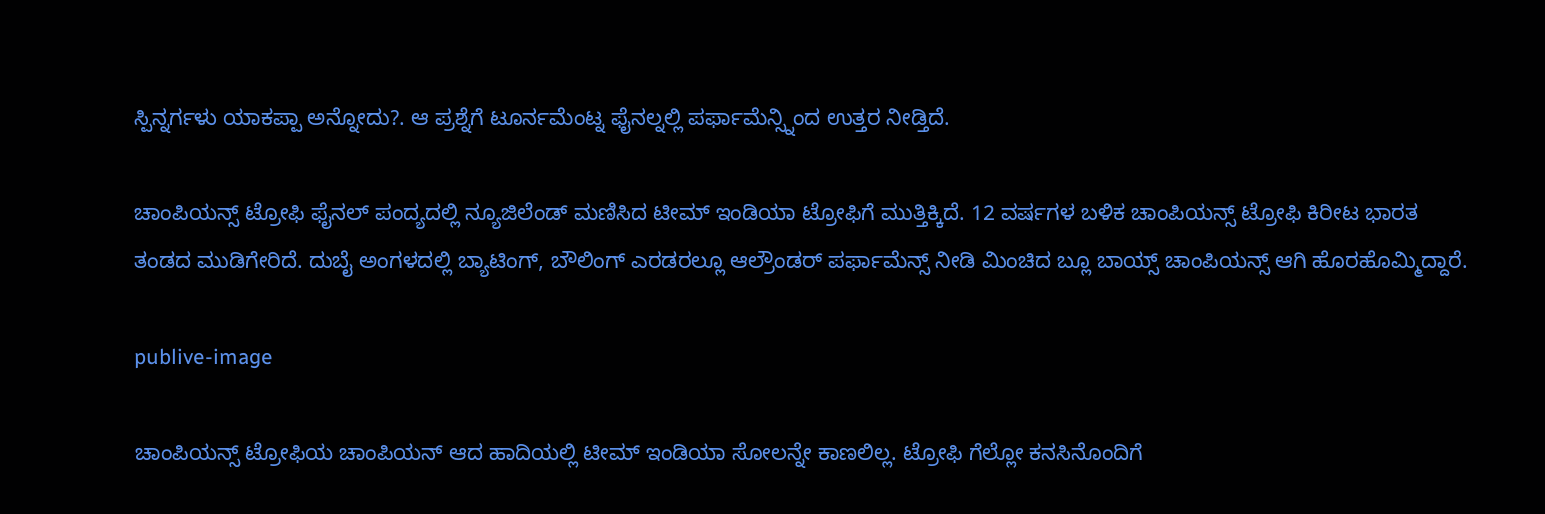ಸ್ಪಿನ್ನರ್ಗಳು ಯಾಕಪ್ಪಾ ಅನ್ನೋದು?. ಆ ಪ್ರಶ್ನೆಗೆ ಟೂರ್ನಮೆಂಟ್ನ ಫೈನಲ್ನಲ್ಲಿ ಪರ್ಫಾಮೆನ್ಸ್ನಿಂದ ಉತ್ತರ ನೀಡ್ತಿದೆ.

ಚಾಂಪಿಯನ್ಸ್ ಟ್ರೋಫಿ ಫೈನಲ್ ಪಂದ್ಯದಲ್ಲಿ ನ್ಯೂಜಿಲೆಂಡ್ ಮಣಿಸಿದ ಟೀಮ್ ಇಂಡಿಯಾ ಟ್ರೋಫಿಗೆ ಮುತ್ತಿಕ್ಕಿದೆ. 12 ವರ್ಷಗಳ ಬಳಿಕ ಚಾಂಪಿಯನ್ಸ್ ಟ್ರೋಫಿ ಕಿರೀಟ ಭಾರತ ತಂಡದ ಮುಡಿಗೇರಿದೆ. ದುಬೈ ಅಂಗಳದಲ್ಲಿ ಬ್ಯಾಟಿಂಗ್, ಬೌಲಿಂಗ್ ಎರಡರಲ್ಲೂ ಆಲ್ರೌಂಡರ್ ಪರ್ಫಾಮೆನ್ಸ್ ನೀಡಿ ಮಿಂಚಿದ ಬ್ಲೂ ಬಾಯ್ಸ್ ಚಾಂಪಿಯನ್ಸ್ ಆಗಿ ಹೊರಹೊಮ್ಮಿದ್ದಾರೆ.

publive-image

ಚಾಂಪಿಯನ್ಸ್ ಟ್ರೋಫಿಯ ಚಾಂಪಿಯನ್ ಆದ ಹಾದಿಯಲ್ಲಿ ಟೀಮ್ ಇಂಡಿಯಾ ಸೋಲನ್ನೇ ಕಾಣಲಿಲ್ಲ. ಟ್ರೋಫಿ ಗೆಲ್ಲೋ ಕನಸಿನೊಂದಿಗೆ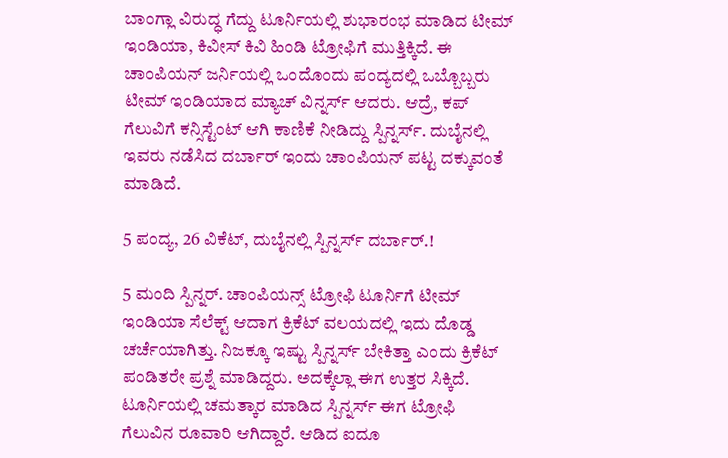ಬಾಂಗ್ಲಾ ವಿರುದ್ಧ ಗೆದ್ದು ಟೂರ್ನಿಯಲ್ಲಿ ಶುಭಾರಂಭ ಮಾಡಿದ ಟೀಮ್ ಇಂಡಿಯಾ, ಕಿವೀಸ್ ಕಿವಿ ಹಿಂಡಿ ಟ್ರೋಫಿಗೆ ಮುತ್ತಿಕ್ಕಿದೆ. ಈ ಚಾಂಪಿಯನ್ ಜರ್ನಿಯಲ್ಲಿ ಒಂದೊಂದು ಪಂದ್ಯದಲ್ಲಿ ಒಬ್ಬೊಬ್ಬರು ಟೀಮ್ ಇಂಡಿಯಾದ ಮ್ಯಾಚ್ ವಿನ್ನರ್ಸ್ ಆದರು. ಆದ್ರೆ, ಕಪ್ ಗೆಲುವಿಗೆ ಕನ್ಸಿಸ್ಟೆಂಟ್ ಆಗಿ ಕಾಣಿಕೆ ನೀಡಿದ್ದು ಸ್ಪಿನ್ನರ್ಸ್. ದುಬೈನಲ್ಲಿ ಇವರು ನಡೆಸಿದ ದರ್ಬಾರ್ ಇಂದು ಚಾಂಪಿಯನ್ ಪಟ್ಟ ದಕ್ಕುವಂತೆ ಮಾಡಿದೆ.

5 ಪಂದ್ಯ, 26 ವಿಕೆಟ್, ದುಬೈನಲ್ಲಿ ಸ್ಪಿನ್ನರ್ಸ್ ದರ್ಬಾರ್.!

5 ಮಂದಿ ಸ್ಪಿನ್ನರ್. ಚಾಂಪಿಯನ್ಸ್ ಟ್ರೋಫಿ ಟೂರ್ನಿಗೆ ಟೀಮ್ ಇಂಡಿಯಾ ಸೆಲೆಕ್ಟ್ ಆದಾಗ ಕ್ರಿಕೆಟ್ ವಲಯದಲ್ಲಿ ಇದು ದೊಡ್ಡ ಚರ್ಚೆಯಾಗಿತ್ತು. ನಿಜಕ್ಕೂ ಇಷ್ಟು ಸ್ಪಿನ್ನರ್ಸ್ ಬೇಕಿತ್ತಾ ಎಂದು ಕ್ರಿಕೆಟ್ ಪಂಡಿತರೇ ಪ್ರಶ್ನೆ ಮಾಡಿದ್ದರು. ಅದಕ್ಕೆಲ್ಲಾ ಈಗ ಉತ್ತರ ಸಿಕ್ಕಿದೆ. ಟೂರ್ನಿಯಲ್ಲಿ ಚಮತ್ಕಾರ ಮಾಡಿದ ಸ್ಪಿನ್ನರ್ಸ್ ಈಗ ಟ್ರೋಫಿ ಗೆಲುವಿನ ರೂವಾರಿ ಆಗಿದ್ದಾರೆ. ಆಡಿದ ಐದೂ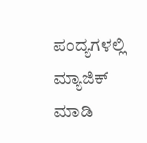ಪಂದ್ಯಗಳಲ್ಲಿ ಮ್ಯಾಜಿಕ್ ಮಾಡಿ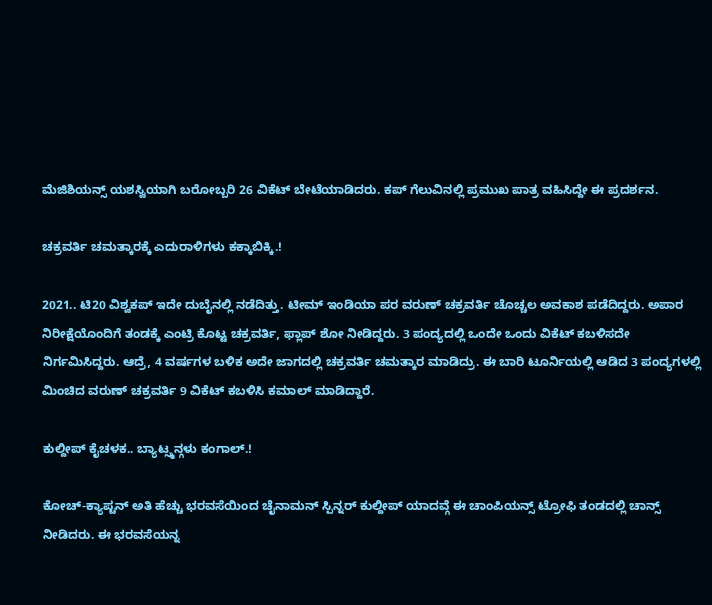ಮೆಜಿಶಿಯನ್ಸ್ ಯಶಸ್ವಿಯಾಗಿ ಬರೋಬ್ಬರಿ 26 ವಿಕೆಟ್ ಬೇಟೆಯಾಡಿದರು. ಕಪ್ ಗೆಲುವಿನಲ್ಲಿ ಪ್ರಮುಖ ಪಾತ್ರ ವಹಿಸಿದ್ದೇ ಈ ಪ್ರದರ್ಶನ.

ಚಕ್ರವರ್ತಿ ಚಮತ್ಕಾರಕ್ಕೆ ಎದುರಾಳಿಗಳು ಕಕ್ಕಾಬಿಕ್ಕಿ.!

2021.. ಟಿ20 ವಿಶ್ವಕಪ್ ಇದೇ ದುಬೈನಲ್ಲಿ ನಡೆದಿತ್ತು. ಟೀಮ್ ಇಂಡಿಯಾ ಪರ ವರುಣ್ ಚಕ್ರವರ್ತಿ ಚೊಚ್ಚಲ ಅವಕಾಶ ಪಡೆದಿದ್ದರು. ಅಪಾರ ನಿರೀಕ್ಷೆಯೊಂದಿಗೆ ತಂಡಕ್ಕೆ ಎಂಟ್ರಿ ಕೊಟ್ಟ ಚಕ್ರವರ್ತಿ, ಫ್ಲಾಪ್ ಶೋ ನೀಡಿದ್ದರು. 3 ಪಂದ್ಯದಲ್ಲಿ ಒಂದೇ ಒಂದು ವಿಕೆಟ್ ಕಬಳಿಸದೇ ನಿರ್ಗಮಿಸಿದ್ದರು. ಆದ್ರೆ, 4 ವರ್ಷಗಳ ಬಳಿಕ ಅದೇ ಜಾಗದಲ್ಲಿ ಚಕ್ರವರ್ತಿ ಚಮತ್ಕಾರ ಮಾಡಿದ್ರು. ಈ ಬಾರಿ ಟೂರ್ನಿಯಲ್ಲಿ ಆಡಿದ 3 ಪಂದ್ಯಗಳಲ್ಲಿ ಮಿಂಚಿದ ವರುಣ್ ಚಕ್ರವರ್ತಿ 9 ವಿಕೆಟ್ ಕಬಳಿಸಿ ಕಮಾಲ್ ಮಾಡಿದ್ದಾರೆ.

ಕುಲ್ದೀಪ್ ಕೈಚಳಕ.. ಬ್ಯಾಟ್ಸ್ಮನ್ಗಳು ಕಂಗಾಲ್.!

ಕೋಚ್-ಕ್ಯಾಪ್ಟನ್ ಅತಿ ಹೆಚ್ಚು ಭರವಸೆಯಿಂದ ಚೈನಾಮನ್ ಸ್ಪಿನ್ನರ್ ಕುಲ್ದೀಪ್ ಯಾದವ್ಗೆ ಈ ಚಾಂಪಿಯನ್ಸ್ ಟ್ರೋಫಿ ತಂಡದಲ್ಲಿ ಚಾನ್ಸ್ ನೀಡಿದರು. ಈ ಭರವಸೆಯನ್ನ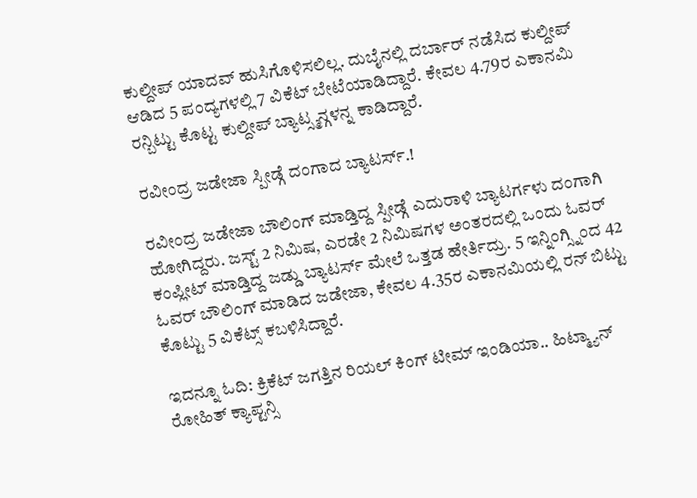ಕುಲ್ದೀಪ್ ಯಾದವ್ ಹುಸಿಗೊಳಿಸಲಿಲ್ಲ. ದುಬೈನಲ್ಲಿ ದರ್ಬಾರ್ ನಡೆಸಿದ ಕುಲ್ದೀಪ್ ಆಡಿದ 5 ಪಂದ್ಯಗಳಲ್ಲಿ 7 ವಿಕೆಟ್ ಬೇಟೆಯಾಡಿದ್ದಾರೆ. ಕೇವಲ 4.79ರ ಎಕಾನಮಿ ರನ್ಬಿಟ್ಟು ಕೊಟ್ಟ ಕುಲ್ದೀಪ್ ಬ್ಯಾಟ್ಸ್ಮನ್ಗಳನ್ನ ಕಾಡಿದ್ದಾರೆ.

ರವೀಂದ್ರ ಜಡೇಜಾ ಸ್ಪೀಡ್ಗೆ ದಂಗಾದ ಬ್ಯಾಟರ್ಸ್.!

ರವೀಂದ್ರ ಜಡೇಜಾ ಬೌಲಿಂಗ್ ಮಾಡ್ತಿದ್ದ ಸ್ಪೀಡ್ಗೆ ಎದುರಾಳಿ ಬ್ಯಾಟರ್ಗಳು ದಂಗಾಗಿ ಹೋಗಿದ್ದರು. ಜಸ್ಟ್ 2 ನಿಮಿಷ, ಎರಡೇ 2 ನಿಮಿಷಗಳ ಅಂತರದಲ್ಲಿ ಒಂದು ಓವರ್ ಕಂಪ್ಲೀಟ್ ಮಾಡ್ತಿದ್ದ ಜಡ್ಡು ಬ್ಯಾಟರ್ಸ್ ಮೇಲೆ ಒತ್ತಡ ಹೇರ್ತಿದ್ರು. 5 ಇನ್ನಿಂಗ್ಸ್ನಿಂದ 42 ಓವರ್ ಬೌಲಿಂಗ್ ಮಾಡಿದ ಜಡೇಜಾ, ಕೇವಲ 4.35ರ ಎಕಾನಮಿಯಲ್ಲಿ ರನ್ ಬಿಟ್ಟು ಕೊಟ್ಟು 5 ವಿಕೆಟ್ಸ್ ಕಬಳಿಸಿದ್ದಾರೆ.

ಇದನ್ನೂ ಓದಿ: ಕ್ರಿಕೆಟ್ ಜಗತ್ತಿನ ರಿಯಲ್ ಕಿಂಗ್ ಟೀಮ್ ಇಂಡಿಯಾ.. ಹಿಟ್ಮ್ಯಾನ್ ರೋಹಿತ್ ಕ್ಯಾಪ್ಟನ್ಸಿ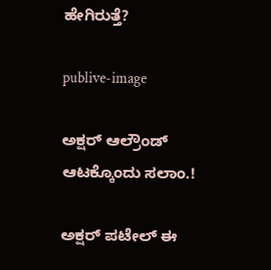ಹೇಗಿರುತ್ತೆ?

publive-image

ಅಕ್ಷರ್ ಆಲ್ರೌಂಡ್ ಆಟಕ್ಕೊಂದು ಸಲಾಂ.!

ಅಕ್ಷರ್ ಪಟೇಲ್ ಈ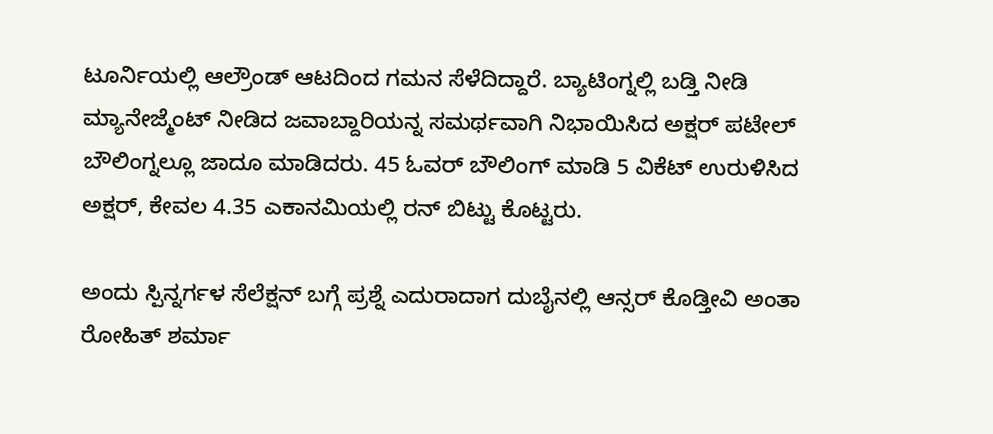ಟೂರ್ನಿಯಲ್ಲಿ ಆಲ್ರೌಂಡ್ ಆಟದಿಂದ ಗಮನ ಸೆಳೆದಿದ್ದಾರೆ. ಬ್ಯಾಟಿಂಗ್ನಲ್ಲಿ ಬಡ್ತಿ ನೀಡಿ ಮ್ಯಾನೇಜ್ಮೆಂಟ್ ನೀಡಿದ ಜವಾಬ್ದಾರಿಯನ್ನ ಸಮರ್ಥವಾಗಿ ನಿಭಾಯಿಸಿದ ಅಕ್ಷರ್ ಪಟೇಲ್ ಬೌಲಿಂಗ್ನಲ್ಲೂ ಜಾದೂ ಮಾಡಿದರು. 45 ಓವರ್ ಬೌಲಿಂಗ್ ಮಾಡಿ 5 ವಿಕೆಟ್ ಉರುಳಿಸಿದ ಅಕ್ಷರ್, ಕೇವಲ 4.35 ಎಕಾನಮಿಯಲ್ಲಿ ರನ್ ಬಿಟ್ಟು ಕೊಟ್ಟರು.

ಅಂದು ಸ್ಪಿನ್ನರ್ಗಳ ಸೆಲೆಕ್ಷನ್ ಬಗ್ಗೆ ಪ್ರಶ್ನೆ ಎದುರಾದಾಗ ದುಬೈನಲ್ಲಿ ಆನ್ಸರ್ ಕೊಡ್ತೀವಿ ಅಂತಾ ರೋಹಿತ್ ಶರ್ಮಾ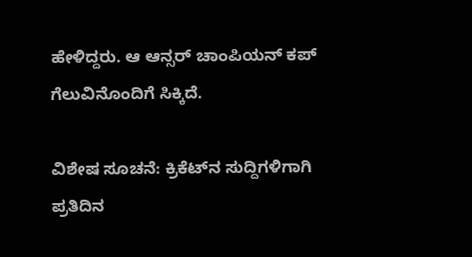ಹೇಳಿದ್ದರು. ಆ ಆನ್ಸರ್ ಚಾಂಪಿಯನ್ ಕಪ್ ಗೆಲುವಿನೊಂದಿಗೆ ಸಿಕ್ಕಿದೆ.

ವಿಶೇಷ ಸೂಚನೆ: ಕ್ರಿಕೆಟ್‌ನ ಸುದ್ದಿಗಳಿಗಾಗಿ ಪ್ರತಿದಿನ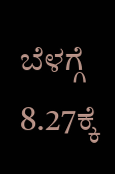ಬೆಳಗ್ಗೆ 8.27ಕ್ಕೆ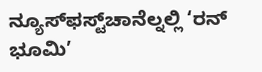ನ್ಯೂಸ್‌ಫಸ್ಟ್‌ಚಾನೆಲ್ನಲ್ಲಿ ‘ರನ್ ಭೂಮಿ’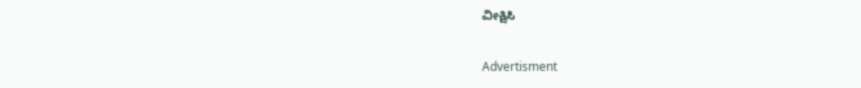ವೀಕ್ಷಿಸಿ

Advertisment